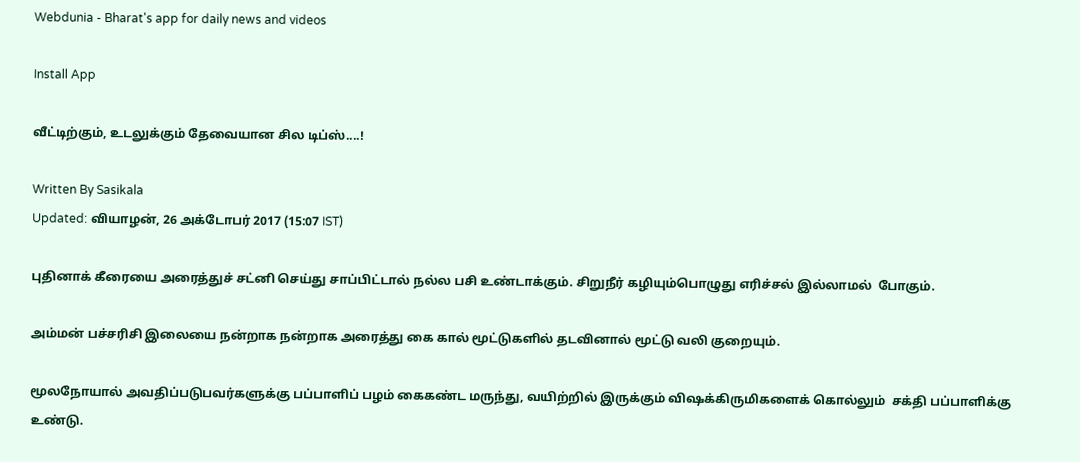Webdunia - Bharat's app for daily news and videos

Install App

வீட்டிற்கும், உடலுக்கும் தேவையான சில டிப்ஸ்....!

Written By Sasikala
Updated: வியாழன், 26 அக்டோபர் 2017 (15:07 IST)

புதினாக் கீரையை அரைத்துச் சட்னி செய்து சாப்பிட்டால் நல்ல பசி உண்டாக்கும். சிறுநீர் கழியும்பொழுது எரிச்சல் இல்லாமல்  போகும்.

அம்மன் பச்சரிசி இலையை நன்றாக நன்றாக அரைத்து கை கால் மூட்டுகளில் தடவினால் மூட்டு வலி குறையும்.

மூலநோயால் அவதிப்படுபவர்களுக்கு பப்பாளிப் பழம் கைகண்ட மருந்து, வயிற்றில் இருக்கும் விஷக்கிருமிகளைக் கொல்லும்  சக்தி பப்பாளிக்கு உண்டு.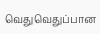வெதுவெதுப்பான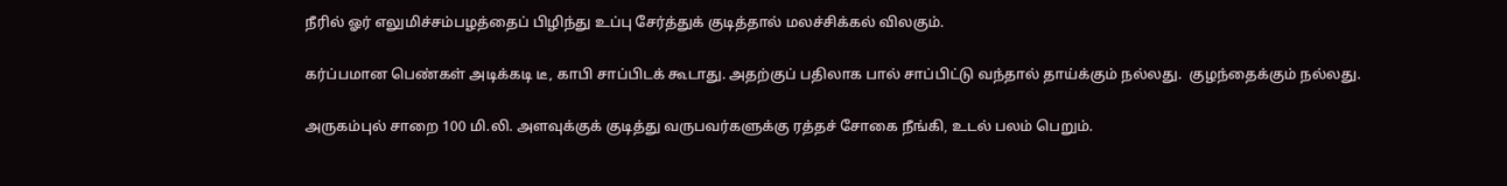நீரில் ஓர் எலுமிச்சம்பழத்தைப் பிழிந்து உப்பு சேர்த்துக் குடித்தால் மலச்சிக்கல் விலகும்.

கர்ப்பமான பெண்கள் அடிக்கடி டீ, காபி சாப்பிடக் கூடாது. அதற்குப் பதிலாக பால் சாப்பிட்டு வந்தால் தாய்க்கும் நல்லது.  குழந்தைக்கும் நல்லது.

அருகம்புல் சாறை 100 மி.லி. அளவுக்குக் குடித்து வருபவர்களுக்கு ரத்தச் சோகை நீங்கி, உடல் பலம் பெறும்.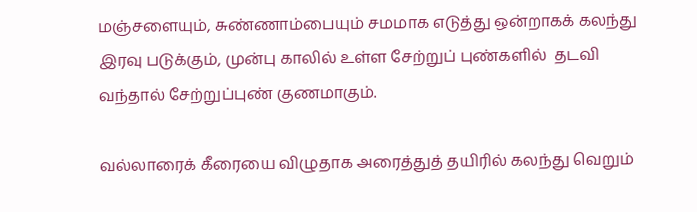மஞ்சளையும், சுண்ணாம்பையும் சமமாக எடுத்து ஒன்றாகக் கலந்து இரவு படுக்கும், முன்பு காலில் உள்ள சேற்றுப் புண்களில்  தடவி வந்தால் சேற்றுப்புண் குணமாகும்.

வல்லாரைக் கீரையை விழுதாக அரைத்துத் தயிரில் கலந்து வெறும்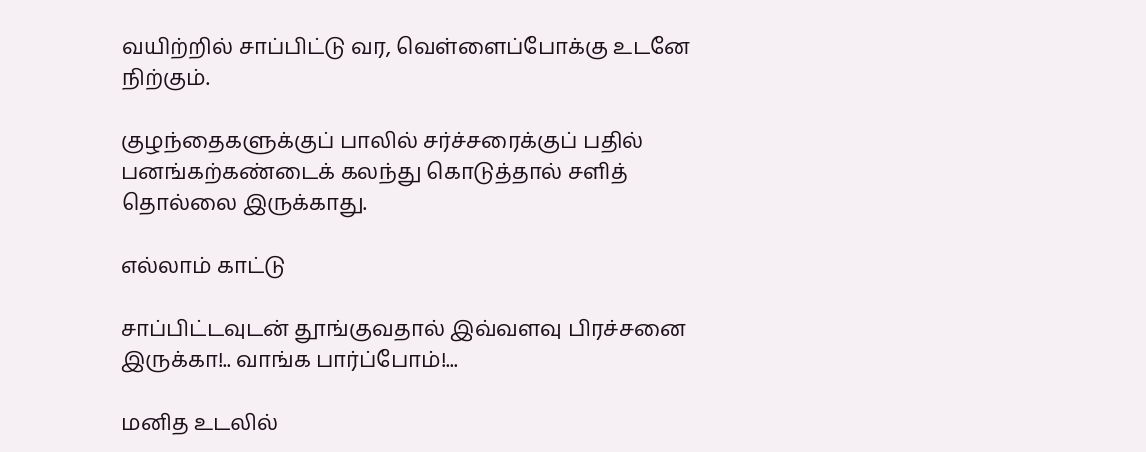வயிற்றில் சாப்பிட்டு வர, வெள்ளைப்போக்கு உடனே  நிற்கும்.

குழந்தைகளுக்குப் பாலில் சர்ச்சரைக்குப் பதில் பனங்கற்கண்டைக் கலந்து கொடுத்தால் சளித் தொல்லை இருக்காது.

எல்லாம் காட்டு

சாப்பிட்டவுடன் தூங்குவதால் இவ்வளவு பிரச்சனை இருக்கா!.. வாங்க பார்ப்போம்!...

மனித உடலில்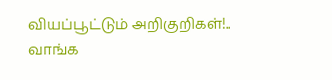வியப்பூட்டும் அறிகுறிகள்!.. வாங்க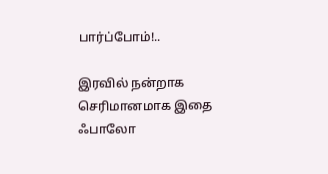பார்ப்போம்!..

இரவில் நன்றாக செரிமானமாக இதை ஃபாலோ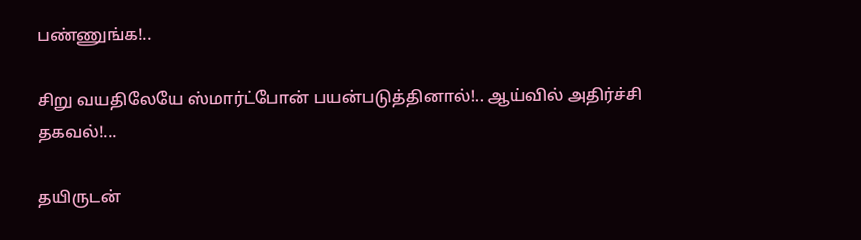பண்ணுங்க!..

சிறு வயதிலேயே ஸ்மார்ட்போன் பயன்படுத்தினால்!.. ஆய்வில் அதிர்ச்சி தகவல்!...

தயிருடன்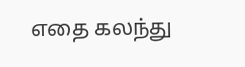எதை கலந்து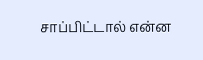சாப்பிட்டால் என்ன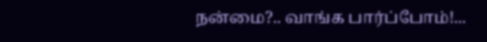நன்மை?.. வாங்க பார்ப்போம்!...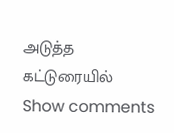அடுத்த கட்டுரையில்
Show comments